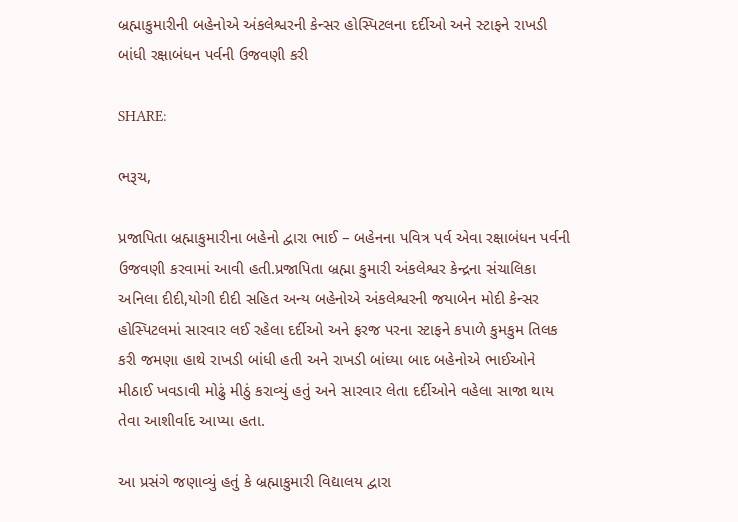બ્રહ્માકુમારીની બહેનોએ અંકલેશ્વરની કેન્સર હોસ્પિટલના દર્દીઓ અને સ્ટાફને રાખડી બાંધી રક્ષાબંધન પર્વની ઉજવણી કરી

SHARE:

ભરૂચ,

પ્રજાપિતા બ્રહ્માકુમારીના બહેનો દ્વારા ભાઈ – બહેનના પવિત્ર પર્વ એવા રક્ષાબંધન પર્વની ઉજવણી કરવામાં આવી હતી.પ્રજાપિતા બ્રહ્મા કુમારી અંકલેશ્વર કેન્દ્રના સંચાલિકા અનિલા દીદી,યોગી દીદી સહિત અન્ય બહેનોએ અંકલેશ્વરની જયાબેન મોદી કેન્સર હોસ્પિટલમાં સારવાર લઈ રહેલા દર્દીઓ અને ફરજ પરના સ્ટાફને કપાળે કુમકુમ તિલક કરી જમણા હાથે રાખડી બાંધી હતી અને રાખડી બાંધ્યા બાદ બહેનોએ ભાઈઓને મીઠાઈ ખવડાવી મોઢું મીઠું કરાવ્યું હતું અને સારવાર લેતા દર્દીઓને વહેલા સાજા થાય તેવા આશીર્વાદ આપ્યા હતા.

આ પ્રસંગે જણાવ્યું હતું કે બ્રહ્માકુમારી વિદ્યાલય દ્વારા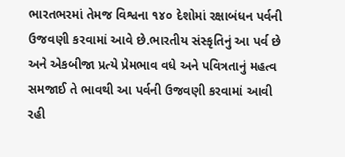ભારતભરમાં તેમજ વિશ્વના ૧૪૦ દેશોમાં રક્ષાબંધન પર્વની ઉજવણી કરવામાં આવે છે.ભારતીય સંસ્કૃતિનું આ પર્વ છે અને એકબીજા પ્રત્યે પ્રેમભાવ વધે અને પવિત્રતાનું મહત્વ સમજાઈ તે ભાવથી આ પર્વની ઉજવણી કરવામાં આવી રહી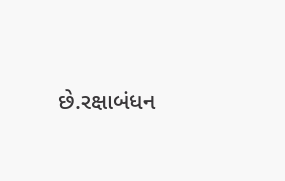છે.રક્ષાબંધન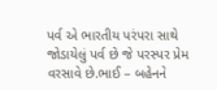પર્વ એ ભારતીય પરંપરા સાથે જોડાયેલું પર્વ છે જે પરસ્પર પ્રેમ વરસાવે છે.ભાઈ – બહેનને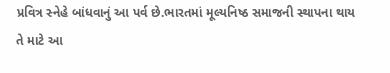પ્રવિત્ર સ્નેહે બાંધવાનું આ પર્વ છે.ભારતમાં મૂલ્યનિષ્ઠ સમાજની સ્થાપના થાય તે માટે આ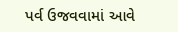પર્વ ઉજવવામાં આવે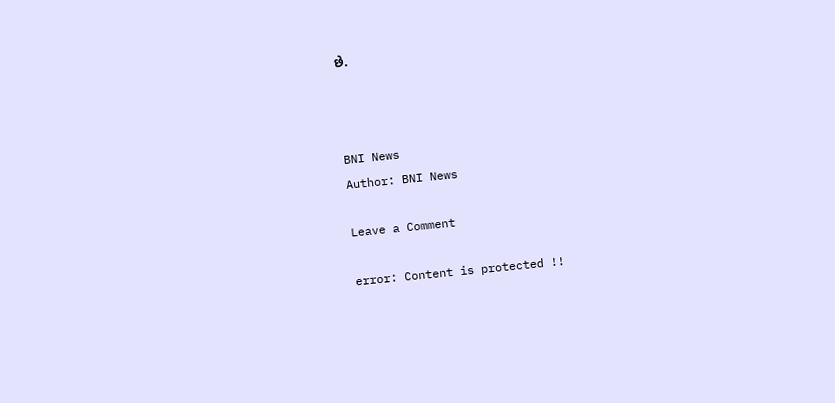છે.



BNI News
Author: BNI News

Leave a Comment

error: Content is protected !!